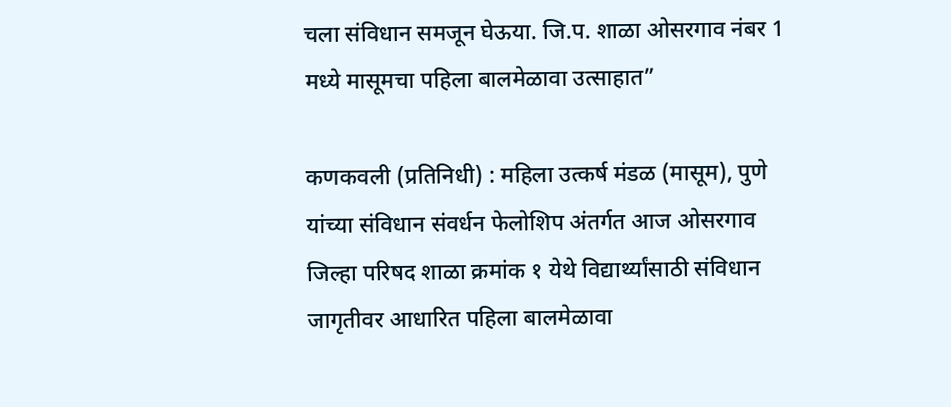चला संविधान समजून घेऊया. जि.प. शाळा ओसरगाव नंबर 1 मध्ये मासूमचा पहिला बालमेळावा उत्साहात”

कणकवली (प्रतिनिधी) : महिला उत्कर्ष मंडळ (मासूम), पुणे यांच्या संविधान संवर्धन फेलोशिप अंतर्गत आज ओसरगाव जिल्हा परिषद शाळा क्रमांक १ येथे विद्यार्थ्यांसाठी संविधान जागृतीवर आधारित पहिला बालमेळावा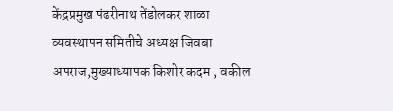केंद्रप्रमुख पंढरीनाथ तेंडोलकर शाळा व्यवस्थापन समितीचे अध्यक्ष जिवबा अपराज,मुख्याध्यापक किशोर कदम , वकील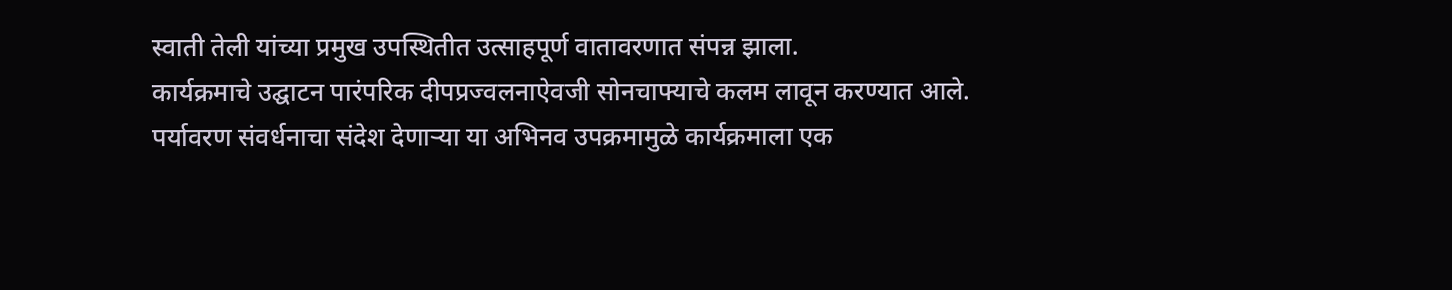स्वाती तेली यांच्या प्रमुख उपस्थितीत उत्साहपूर्ण वातावरणात संपन्न झाला.
कार्यक्रमाचे उद्घाटन पारंपरिक दीपप्रज्वलनाऐवजी सोनचाफ्याचे कलम लावून करण्यात आले. पर्यावरण संवर्धनाचा संदेश देणाऱ्या या अभिनव उपक्रमामुळे कार्यक्रमाला एक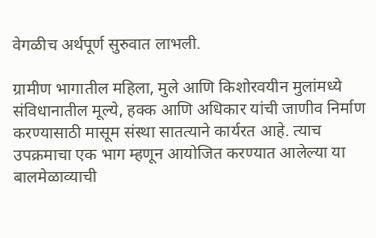वेगळीच अर्थपूर्ण सुरुवात लाभली.

ग्रामीण भागातील महिला, मुले आणि किशोरवयीन मुलांमध्ये संविधानातील मूल्ये, हक्क आणि अधिकार यांची जाणीव निर्माण करण्यासाठी मासूम संस्था सातत्याने कार्यरत आहे. त्याच उपक्रमाचा एक भाग म्हणून आयोजित करण्यात आलेल्या या बालमेळाव्याची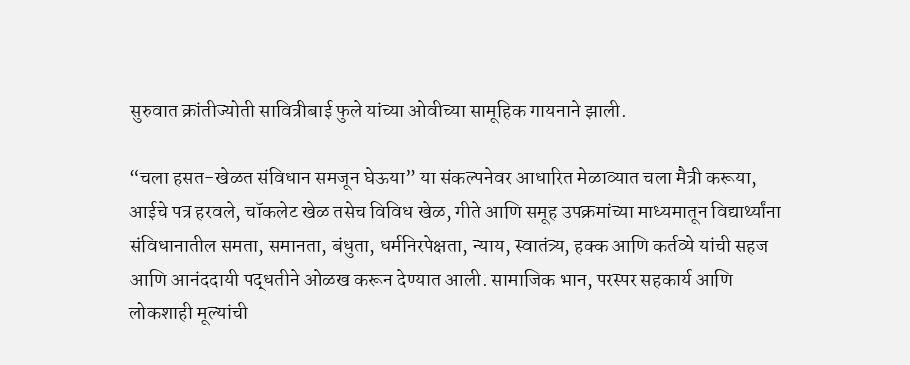सुरुवात क्रांतीज्योती सावित्रीबाई फुले यांच्या ओवीच्या सामूहिक गायनाने झाली.

“चला हसत-खेळत संविधान समजून घेऊया” या संकल्पनेवर आधारित मेळाव्यात चला मैत्री करूया, आईचे पत्र हरवले, चॉकलेट खेळ तसेच विविध खेळ, गीते आणि समूह उपक्रमांच्या माध्यमातून विद्यार्थ्यांना संविधानातील समता, समानता, बंधुता, धर्मनिरपेक्षता, न्याय, स्वातंत्र्य, हक्क आणि कर्तव्ये यांची सहज आणि आनंददायी पद्धतीने ओळख करून देण्यात आली. सामाजिक भान, परस्पर सहकार्य आणि लोकशाही मूल्यांची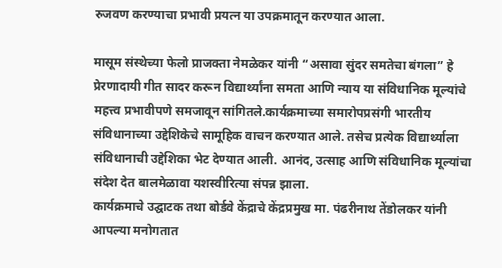रुजवण करण्याचा प्रभावी प्रयत्न या उपक्रमातून करण्यात आला.

मासूम संस्थेच्या फेलो प्राजक्ता नेमळेकर यांनी “असावा सुंदर समतेचा बंगला” हे प्रेरणादायी गीत सादर करून विद्यार्थ्यांना समता आणि न्याय या संविधानिक मूल्यांचे महत्त्व प्रभावीपणे समजावून सांगितले.कार्यक्रमाच्या समारोपप्रसंगी भारतीय संविधानाच्या उद्देशिकेचे सामूहिक वाचन करण्यात आले. तसेच प्रत्येक विद्यार्थ्याला संविधानाची उद्देशिका भेट देण्यात आली. आनंद, उत्साह आणि संविधानिक मूल्यांचा संदेश देत बालमेळावा यशस्वीरित्या संपन्न झाला.
कार्यक्रमाचे उद्घाटक तथा बोर्डवे केंद्राचे केंद्रप्रमुख मा. पंढरीनाथ तेंडोलकर यांनी आपल्या मनोगतात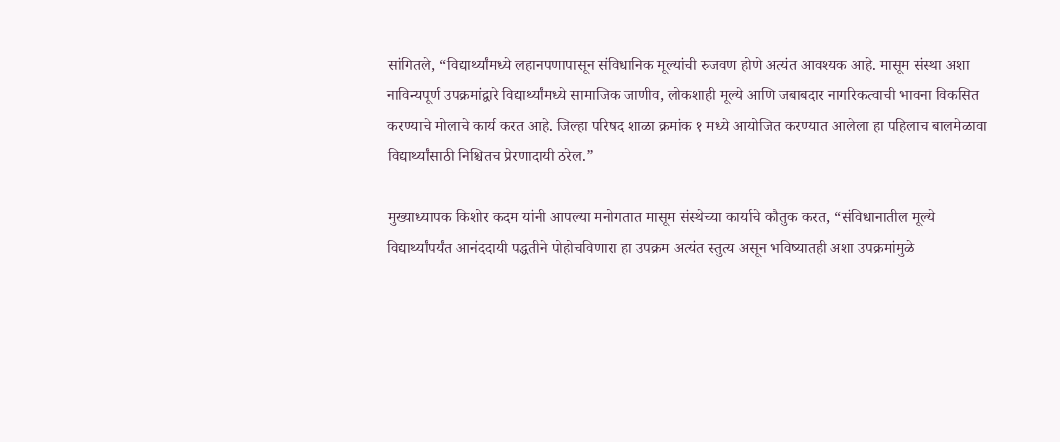सांगितले, “विद्यार्थ्यांमध्ये लहानपणापासून संविधानिक मूल्यांची रुजवण होणे अत्यंत आवश्यक आहे. मासूम संस्था अशा नाविन्यपूर्ण उपक्रमांद्वारे विद्यार्थ्यांमध्ये सामाजिक जाणीव, लोकशाही मूल्ये आणि जबाबदार नागरिकत्वाची भावना विकसित करण्याचे मोलाचे कार्य करत आहे. जिल्हा परिषद शाळा क्रमांक १ मध्ये आयोजित करण्यात आलेला हा पहिलाच बालमेळावा विद्यार्थ्यांसाठी निश्चितच प्रेरणादायी ठरेल.”

मुख्याध्यापक किशोर कदम यांनी आपल्या मनोगतात मासूम संस्थेच्या कार्याचे कौतुक करत, “संविधानातील मूल्ये विद्यार्थ्यांपर्यंत आनंददायी पद्धतीने पोहोचविणारा हा उपक्रम अत्यंत स्तुत्य असून भविष्यातही अशा उपक्रमांमुळे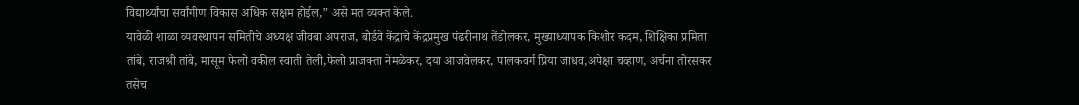विद्यार्थ्यांचा सर्वांगीण विकास अधिक सक्षम होईल,” असे मत व्यक्त केले.
यावेळी शाळा व्यवस्थापन समितीचे अध्यक्ष जीवबा अपराज, बोर्डवे केंद्राचे केंद्रप्रमुख पंढरीनाथ तेंडोलकर, मुख्याध्यापक किशोर कदम, शिक्षिका प्रमिता तांबे, राजश्री तांबे, मासूम फेलो वकील स्वाती तेली,फेलो प्राजक्ता नेमळेकर, दया आजवेलकर, पालकवर्ग प्रिया जाधव,अपेक्षा चव्हाण, अर्चना तोरसकर तसेच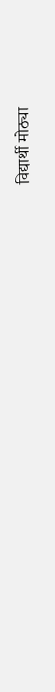विद्यार्थी मोठ्या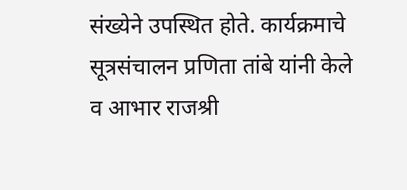संख्येने उपस्थित होते. कार्यक्रमाचे सूत्रसंचालन प्रणिता तांबे यांनी केले व आभार राजश्री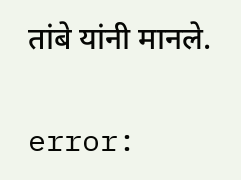तांबे यांनी मानले.

error: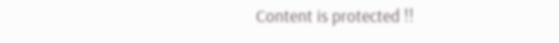Content is protected !!